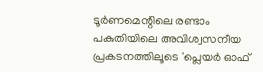ടൂർണമെന്റിലെ രണ്ടാം പകുതിയിലെ അവിശ്വസനീയ പ്രകടനത്തിലൂടെ 'പ്ലെയർ ഓഫ്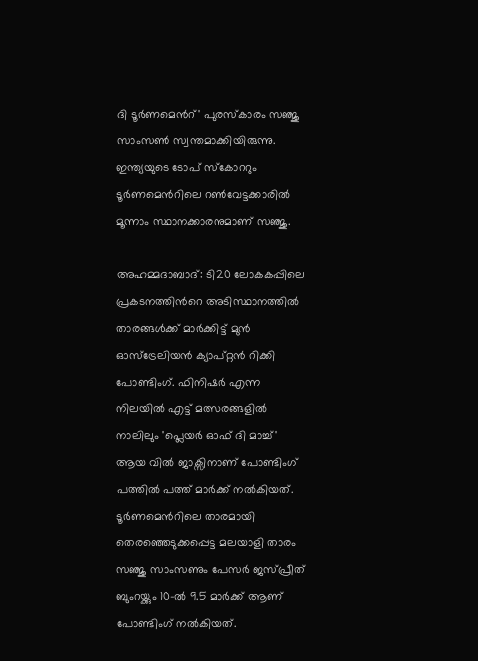ദി ടൂർണമെന്‍റ്' പുരസ്കാരം സഞ്ജു സാംസൺ സ്വന്തമാക്കിയിരുന്നു. ഇന്ത്യയുടെ ടോപ് സ്കോററും ടൂർണമെന്‍റിലെ റൺവേട്ടക്കാരിൽ മൂന്നാം സ്ഥാനക്കാരനുമാണ് സഞ്ജു.

അഹമ്മദാബാദ്: ടി20 ലോകകപ്പിലെ പ്രകടനത്തിന്‍റെ അടിസ്ഥാനത്തില്‍ താരങ്ങൾക്ക് മാര്‍ക്കിട്ട് മുൻ ഓസ്‌ട്രേലിയൻ ക്യാപ്റ്റൻ റിക്കി പോണ്ടിംഗ്. ഫിനിഷർ എന്ന നിലയിൽ എട്ട് മത്സരങ്ങളിൽ നാലിലും 'പ്ലെയർ ഓഫ് ദി മാച്ച്' ആയ വിൽ ജാക്സിനാണ് പോണ്ടിംഗ് പത്തില്‍ പത്ത് മാര്‍ക്ക് നല്‍കിയത്. ടൂർണമെന്‍റിലെ താരമായി തെരഞ്ഞെടുക്കപ്പെട്ട മലയാളി താരം സഞ്ജു സാംസണും പേസര്‍ ജസ്പ്രീത് ബുംറയ്ക്കും 10-ൽ 9.5 മാർക്ക് ആണ് പോണ്ടിംഗ് നല്‍കിയത്.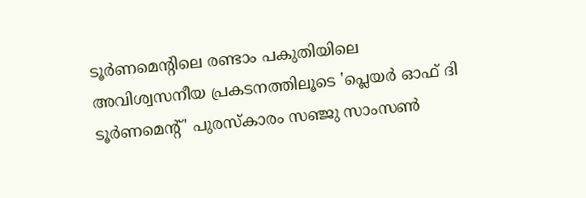ടൂർണമെന്റിലെ രണ്ടാം പകുതിയിലെ അവിശ്വസനീയ പ്രകടനത്തിലൂടെ 'പ്ലെയർ ഓഫ് ദി ടൂർണമെന്‍റ്' പുരസ്കാരം സഞ്ജു സാംസൺ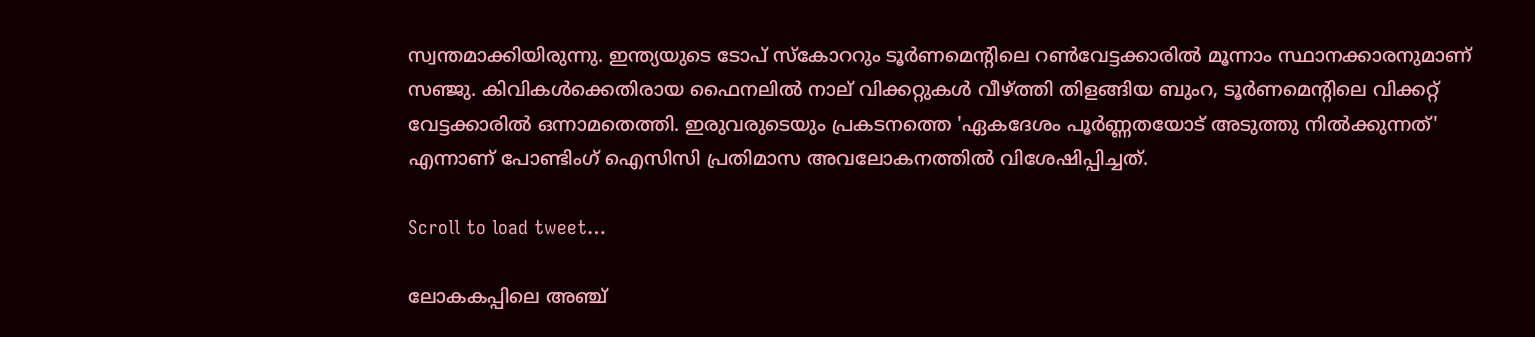സ്വന്തമാക്കിയിരുന്നു. ഇന്ത്യയുടെ ടോപ് സ്കോററും ടൂർണമെന്‍റിലെ റൺവേട്ടക്കാരിൽ മൂന്നാം സ്ഥാനക്കാരനുമാണ് സഞ്ജു. കിവികൾക്കെതിരായ ഫൈനലിൽ നാല് വിക്കറ്റുകൾ വീഴ്ത്തി തിളങ്ങിയ ബുംറ, ടൂർണമെന്‍റിലെ വിക്കറ്റ് വേട്ടക്കാരിൽ ഒന്നാമതെത്തി. ഇരുവരുടെയും പ്രകടനത്തെ 'ഏകദേശം പൂർണ്ണതയോട് അടുത്തു നില്‍ക്കുന്നത്' എന്നാണ് പോണ്ടിംഗ് ഐസിസി പ്രതിമാസ അവലോകനത്തില്‍ വിശേഷിപ്പിച്ചത്.

Scroll to load tweet…

ലോകകപ്പിലെ അഞ്ച്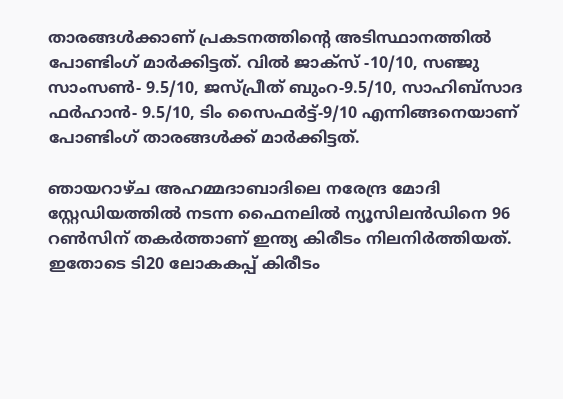താരങ്ങൾക്കാണ് പ്രകടനത്തിന്‍റെ അടിസ്ഥാനത്തില്‍ പോണ്ടിംഗ് മാര്‍ക്കിട്ടത്. വിൽ ജാക്സ് -10/10, സഞ്ജു സാംസൺ- 9.5/10, ജസ്പ്രീത് ബുംറ-9.5/10, സാഹിബ്‌സാദ ഫർഹാൻ- 9.5/10, ടിം സൈഫർട്ട്-9/10 എന്നിങ്ങനെയാണ് പോണ്ടിംഗ് താരങ്ങള്‍ക്ക് മാര്‍ക്കിട്ടത്.

ഞായറാഴ്ച അഹമ്മദാബാദിലെ നരേന്ദ്ര മോദി സ്റ്റേഡിയത്തിൽ നടന്ന ഫൈനലിൽ ന്യൂസിലൻഡിനെ 96 റൺസിന് തകർത്താണ് ഇന്ത്യ കിരീടം നിലനിർത്തിയത്. ഇതോടെ ടി20 ലോകകപ്പ് കിരീടം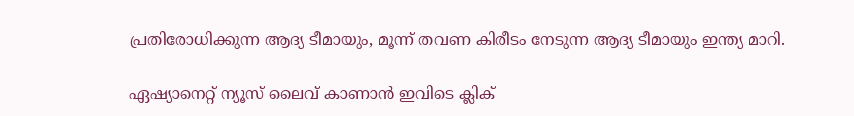പ്രതിരോധിക്കുന്ന ആദ്യ ടീമായും, മൂന്ന് തവണ കിരീടം നേടുന്ന ആദ്യ ടീമായും ഇന്ത്യ മാറി.

ഏഷ്യാനെറ്റ് ന്യൂസ് ലൈവ് കാണാന്‍ ഇവിടെ ക്ലിക്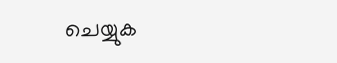ചെയ്യുക